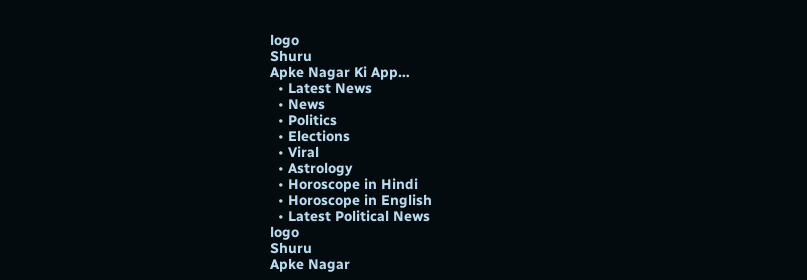logo
Shuru
Apke Nagar Ki App…
  • Latest News
  • News
  • Politics
  • Elections
  • Viral
  • Astrology
  • Horoscope in Hindi
  • Horoscope in English
  • Latest Political News
logo
Shuru
Apke Nagar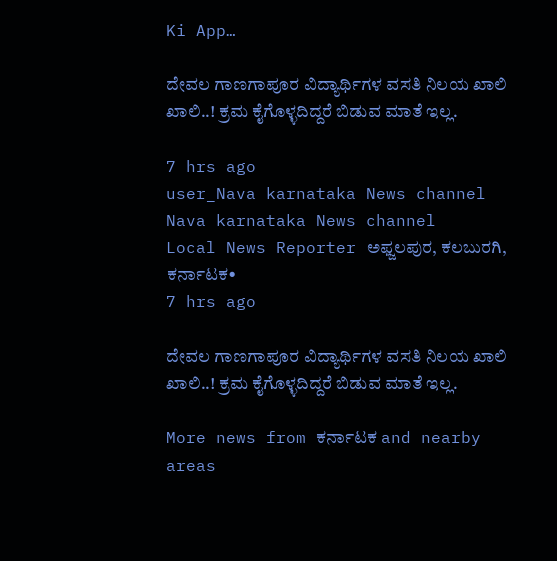Ki App…

ದೇವಲ ಗಾಣಗಾಪೂರ ವಿದ್ಯಾರ್ಥಿಗಳ ವಸತಿ ನಿಲಯ ಖಾಲಿ ಖಾಲಿ..! ಕ್ರಮ ಕೈಗೊಳ್ಳದಿದ್ದರೆ ಬಿಡುವ ಮಾತೆ ಇಲ್ಲ.

7 hrs ago
user_Nava karnataka News channel
Nava karnataka News channel
Local News Reporter ಅಫ್ಜಲಪುರ, ಕಲಬುರಗಿ, ಕರ್ನಾಟಕ•
7 hrs ago

ದೇವಲ ಗಾಣಗಾಪೂರ ವಿದ್ಯಾರ್ಥಿಗಳ ವಸತಿ ನಿಲಯ ಖಾಲಿ ಖಾಲಿ..! ಕ್ರಮ ಕೈಗೊಳ್ಳದಿದ್ದರೆ ಬಿಡುವ ಮಾತೆ ಇಲ್ಲ.

More news from ಕರ್ನಾಟಕ and nearby areas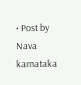• Post by Nava karnataka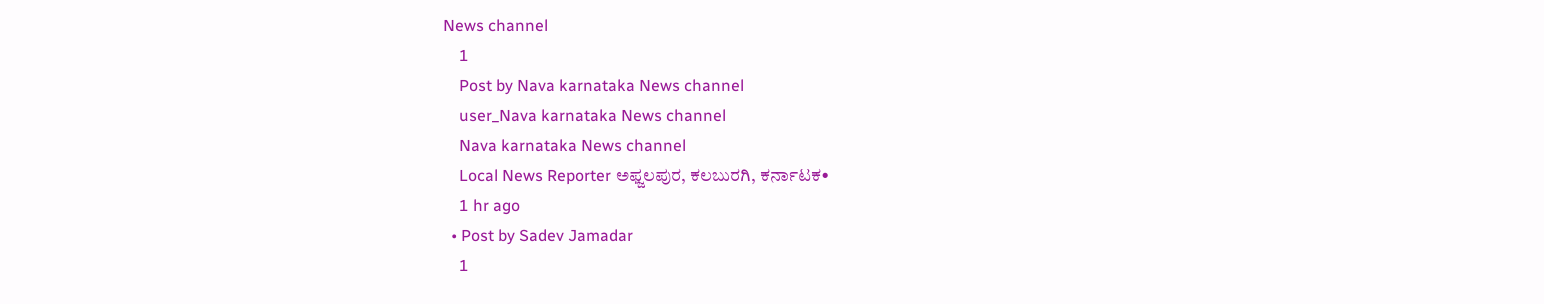News channel
    1
    Post by Nava karnataka News channel
    user_Nava karnataka News channel
    Nava karnataka News channel
    Local News Reporter ಅಫ್ಜಲಪುರ, ಕಲಬುರಗಿ, ಕರ್ನಾಟಕ•
    1 hr ago
  • Post by Sadev Jamadar
    1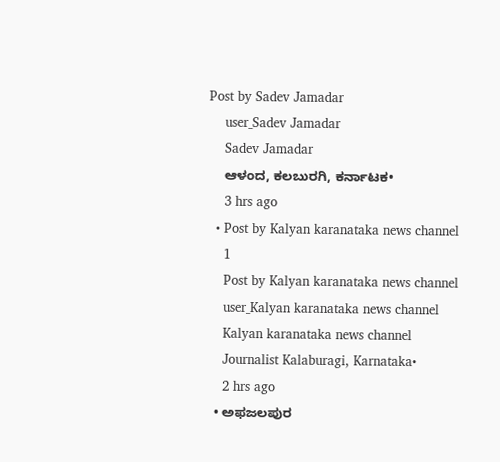Post by Sadev Jamadar
    user_Sadev Jamadar
    Sadev Jamadar
    ಆಳಂದ, ಕಲಬುರಗಿ, ಕರ್ನಾಟಕ•
    3 hrs ago
  • Post by Kalyan karanataka news channel
    1
    Post by Kalyan karanataka news channel
    user_Kalyan karanataka news channel
    Kalyan karanataka news channel
    Journalist Kalaburagi, Karnataka•
    2 hrs ago
  • ಅಫಜಲಪುರ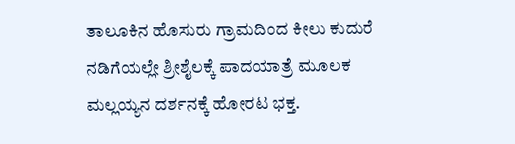ತಾಲೂಕಿನ ಹೊಸುರು ಗ್ರಾಮದಿಂದ ಕೀಲು ಕುದುರೆ ನಡಿಗೆಯಲ್ಲೇ ಶ್ರೀಶೈಲಕ್ಕೆ ಪಾದಯಾತ್ರೆ ಮೂಲಕ ಮಲ್ಲಯ್ಯನ ದರ್ಶನಕ್ಕೆ ಹೋರಟ ಭಕ್ತ.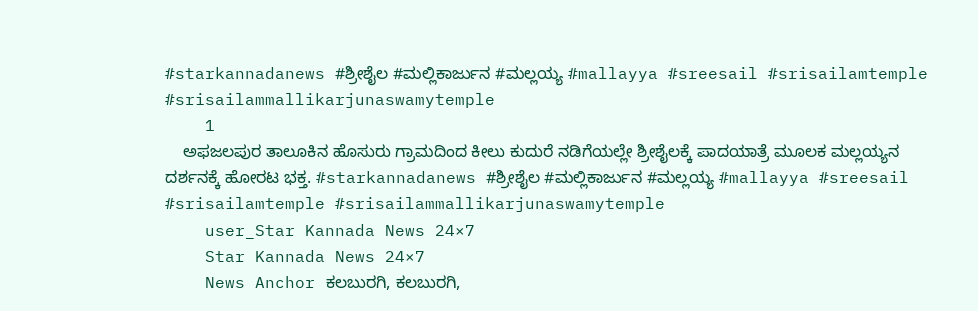#starkannadanews #ಶ್ರೀಶೈಲ #ಮಲ್ಲಿಕಾರ್ಜುನ #ಮಲ್ಲಯ್ಯ #mallayya #sreesail #srisailamtemple #srisailammallikarjunaswamytemple
    1
    ಅಫಜಲಪುರ ತಾಲೂಕಿನ ಹೊಸುರು ಗ್ರಾಮದಿಂದ ಕೀಲು ಕುದುರೆ ನಡಿಗೆಯಲ್ಲೇ ಶ್ರೀಶೈಲಕ್ಕೆ ಪಾದಯಾತ್ರೆ ಮೂಲಕ ಮಲ್ಲಯ್ಯನ ದರ್ಶನಕ್ಕೆ ಹೋರಟ ಭಕ್ತ. #starkannadanews #ಶ್ರೀಶೈಲ #ಮಲ್ಲಿಕಾರ್ಜುನ #ಮಲ್ಲಯ್ಯ #mallayya #sreesail #srisailamtemple #srisailammallikarjunaswamytemple
    user_Star Kannada News 24×7
    Star Kannada News 24×7
    News Anchor ಕಲಬುರಗಿ, ಕಲಬುರಗಿ,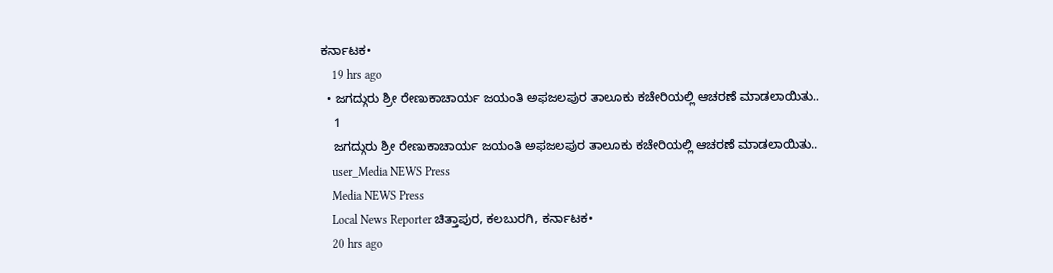ಕರ್ನಾಟಕ•
    19 hrs ago
  • ಜಗದ್ಗುರು ಶ್ರೀ ರೇಣುಕಾಚಾರ್ಯ ಜಯಂತಿ ಅಫಜಲಪುರ ತಾಲೂಕು ಕಚೇರಿಯಲ್ಲಿ ಆಚರಣೆ ಮಾಡಲಾಯಿತು..
    1
    ಜಗದ್ಗುರು ಶ್ರೀ ರೇಣುಕಾಚಾರ್ಯ ಜಯಂತಿ ಅಫಜಲಪುರ ತಾಲೂಕು ಕಚೇರಿಯಲ್ಲಿ ಆಚರಣೆ ಮಾಡಲಾಯಿತು..
    user_Media NEWS Press
    Media NEWS Press
    Local News Reporter ಚಿತ್ತಾಪುರ, ಕಲಬುರಗಿ, ಕರ್ನಾಟಕ•
    20 hrs ago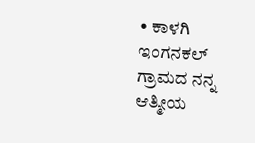• ಕಾಳಗಿ ಇಂಗನಕಲ್ ಗ್ರಾಮದ ನನ್ನ ಆತ್ಮೀಯ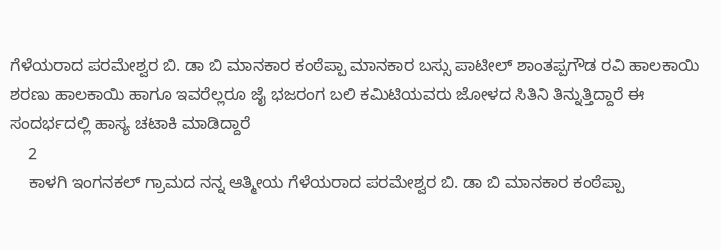ಗೆಳೆಯರಾದ ಪರಮೇಶ್ವರ ಬಿ. ಡಾ ಬಿ ಮಾನಕಾರ ಕಂಠೆಪ್ಪಾ ಮಾನಕಾರ ಬಸ್ಸು ಪಾಟೀಲ್ ಶಾಂತಪ್ಪಗೌಡ ರವಿ ಹಾಲಕಾಯಿ ಶರಣು ಹಾಲಕಾಯಿ ಹಾಗೂ ಇವರೆಲ್ಲರೂ ಜೈ ಭಜರಂಗ ಬಲಿ ಕಮಿಟಿಯವರು ಜೋಳದ ಸಿತಿನಿ ತಿನ್ನುತ್ತಿದ್ದಾರೆ ಈ ಸಂದರ್ಭದಲ್ಲಿ ಹಾಸ್ಯ ಚಟಾಕಿ ಮಾಡಿದ್ದಾರೆ
    2
    ಕಾಳಗಿ ಇಂಗನಕಲ್ ಗ್ರಾಮದ ನನ್ನ ಆತ್ಮೀಯ ಗೆಳೆಯರಾದ ಪರಮೇಶ್ವರ ಬಿ. ಡಾ ಬಿ ಮಾನಕಾರ ಕಂಠೆಪ್ಪಾ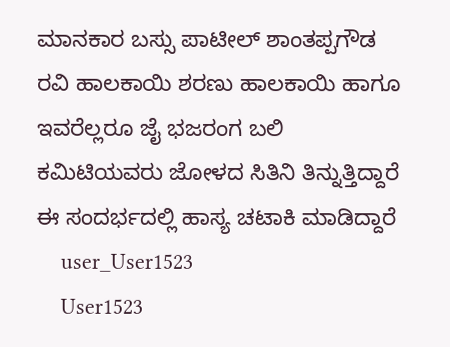ಮಾನಕಾರ ಬಸ್ಸು ಪಾಟೀಲ್ ಶಾಂತಪ್ಪಗೌಡ ರವಿ ಹಾಲಕಾಯಿ ಶರಣು ಹಾಲಕಾಯಿ ಹಾಗೂ ಇವರೆಲ್ಲರೂ ಜೈ ಭಜರಂಗ ಬಲಿ ಕಮಿಟಿಯವರು ಜೋಳದ ಸಿತಿನಿ ತಿನ್ನುತ್ತಿದ್ದಾರೆ ಈ ಸಂದರ್ಭದಲ್ಲಿ ಹಾಸ್ಯ ಚಟಾಕಿ ಮಾಡಿದ್ದಾರೆ
    user_User1523
    User1523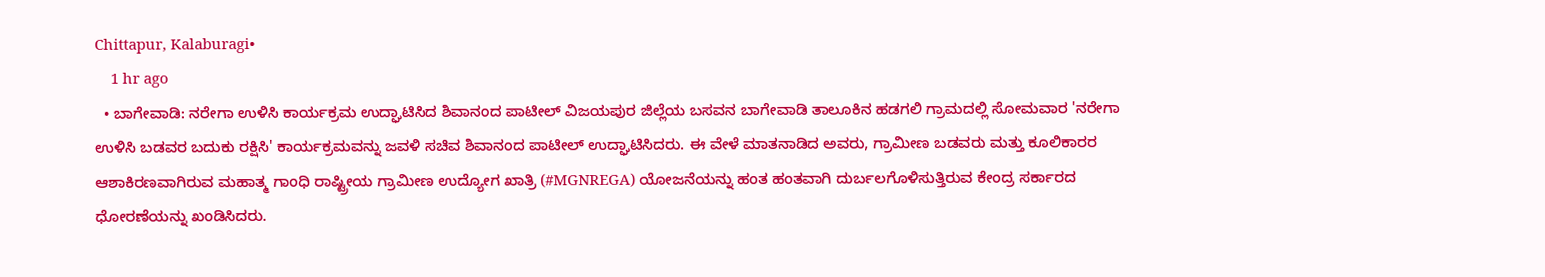Chittapur, Kalaburagi•
    1 hr ago
  • ಬಾಗೇವಾಡಿ: ನರೇಗಾ ಉಳಿಸಿ ಕಾರ್ಯಕ್ರಮ ಉದ್ಘಾಟಿಸಿದ ಶಿವಾನಂದ ಪಾಟೀಲ್‌ ವಿಜಯಪುರ ಜಿಲ್ಲೆಯ ಬಸವನ ಬಾಗೇವಾಡಿ ತಾಲೂಕಿನ ಹಡಗಲಿ ಗ್ರಾಮದಲ್ಲಿ ಸೋಮವಾರ 'ನರೇಗಾ ಉಳಿಸಿ ಬಡವರ ಬದುಕು ರಕ್ಷಿಸಿ' ಕಾರ್ಯಕ್ರಮವನ್ನು ಜವಳಿ ಸಚಿವ ಶಿವಾನಂದ ಪಾಟೀಲ್ ಉದ್ಘಾಟಿಸಿದರು. ಈ ವೇಳೆ ಮಾತನಾಡಿದ ಅವರು, ಗ್ರಾಮೀಣ ಬಡವರು ಮತ್ತು ಕೂಲಿಕಾರರ ಆಶಾಕಿರಣವಾಗಿರುವ ಮಹಾತ್ಮ ಗಾಂಧಿ ರಾಷ್ಟ್ರೀಯ ಗ್ರಾಮೀಣ ಉದ್ಯೋಗ ಖಾತ್ರಿ (#MGNREGA) ಯೋಜನೆಯನ್ನು ಹಂತ ಹಂತವಾಗಿ ದುರ್ಬಲಗೊಳಿಸುತ್ತಿರುವ ಕೇಂದ್ರ ಸರ್ಕಾರದ ಧೋರಣೆಯನ್ನು ಖಂಡಿಸಿದರು.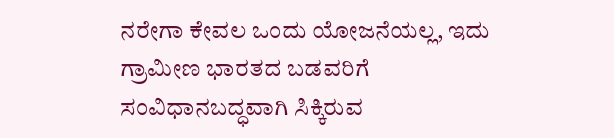ನರೇಗಾ ಕೇವಲ ಒಂದು ಯೋಜನೆಯಲ್ಲ, ಇದು ಗ್ರಾಮೀಣ ಭಾರತದ ಬಡವರಿಗೆ ಸಂವಿಧಾನಬದ್ಧವಾಗಿ ಸಿಕ್ಕಿರುವ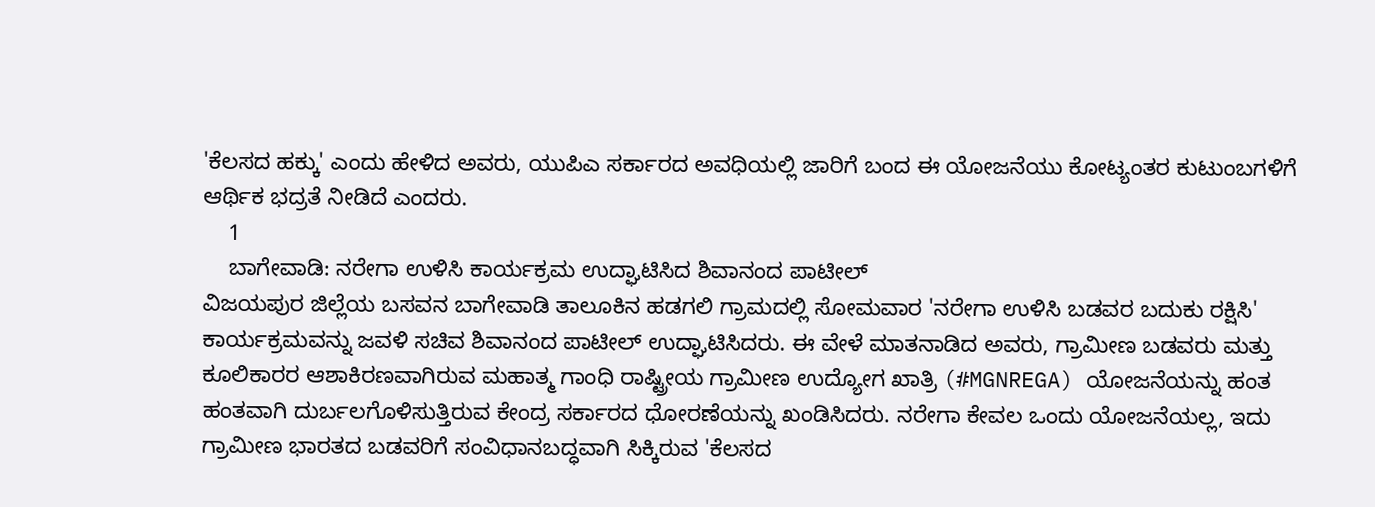'ಕೆಲಸದ ಹಕ್ಕು' ಎಂದು ಹೇಳಿದ ಅವರು, ಯುಪಿಎ ಸರ್ಕಾರದ ಅವಧಿಯಲ್ಲಿ ಜಾರಿಗೆ ಬಂದ ಈ ಯೋಜನೆಯು ಕೋಟ್ಯಂತರ ಕುಟುಂಬಗಳಿಗೆ ಆರ್ಥಿಕ ಭದ್ರತೆ ನೀಡಿದೆ ಎಂದರು.
    1
    ಬಾಗೇವಾಡಿ: ನರೇಗಾ ಉಳಿಸಿ ಕಾರ್ಯಕ್ರಮ ಉದ್ಘಾಟಿಸಿದ ಶಿವಾನಂದ ಪಾಟೀಲ್‌
ವಿಜಯಪುರ ಜಿಲ್ಲೆಯ ಬಸವನ ಬಾಗೇವಾಡಿ ತಾಲೂಕಿನ ಹಡಗಲಿ ಗ್ರಾಮದಲ್ಲಿ ಸೋಮವಾರ 'ನರೇಗಾ ಉಳಿಸಿ ಬಡವರ ಬದುಕು ರಕ್ಷಿಸಿ' ಕಾರ್ಯಕ್ರಮವನ್ನು ಜವಳಿ ಸಚಿವ ಶಿವಾನಂದ ಪಾಟೀಲ್ ಉದ್ಘಾಟಿಸಿದರು. ಈ ವೇಳೆ ಮಾತನಾಡಿದ ಅವರು, ಗ್ರಾಮೀಣ ಬಡವರು ಮತ್ತು ಕೂಲಿಕಾರರ ಆಶಾಕಿರಣವಾಗಿರುವ ಮಹಾತ್ಮ ಗಾಂಧಿ ರಾಷ್ಟ್ರೀಯ ಗ್ರಾಮೀಣ ಉದ್ಯೋಗ ಖಾತ್ರಿ (#MGNREGA) ಯೋಜನೆಯನ್ನು ಹಂತ ಹಂತವಾಗಿ ದುರ್ಬಲಗೊಳಿಸುತ್ತಿರುವ ಕೇಂದ್ರ ಸರ್ಕಾರದ ಧೋರಣೆಯನ್ನು ಖಂಡಿಸಿದರು. ನರೇಗಾ ಕೇವಲ ಒಂದು ಯೋಜನೆಯಲ್ಲ, ಇದು ಗ್ರಾಮೀಣ ಭಾರತದ ಬಡವರಿಗೆ ಸಂವಿಧಾನಬದ್ಧವಾಗಿ ಸಿಕ್ಕಿರುವ 'ಕೆಲಸದ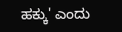ಹಕ್ಕು' ಎಂದು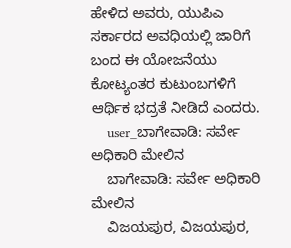ಹೇಳಿದ ಅವರು, ಯುಪಿಎ ಸರ್ಕಾರದ ಅವಧಿಯಲ್ಲಿ ಜಾರಿಗೆ ಬಂದ ಈ ಯೋಜನೆಯು ಕೋಟ್ಯಂತರ ಕುಟುಂಬಗಳಿಗೆ ಆರ್ಥಿಕ ಭದ್ರತೆ ನೀಡಿದೆ ಎಂದರು.
    user_ಬಾಗೇವಾಡಿ: ಸರ್ವೇ ಅಧಿಕಾರಿ ಮೇಲಿನ
    ಬಾಗೇವಾಡಿ: ಸರ್ವೇ ಅಧಿಕಾರಿ ಮೇಲಿನ
    ವಿಜಯಪುರ, ವಿಜಯಪುರ,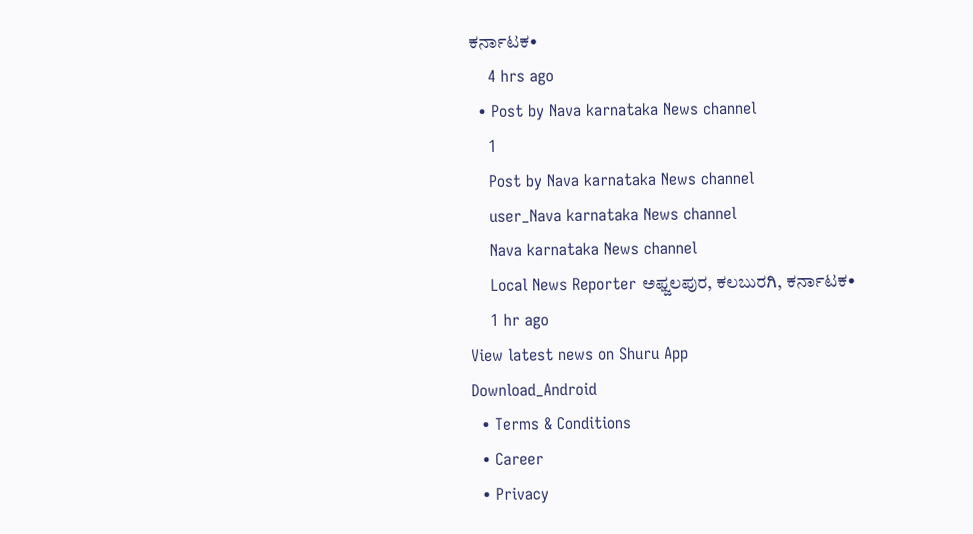ಕರ್ನಾಟಕ•
    4 hrs ago
  • Post by Nava karnataka News channel
    1
    Post by Nava karnataka News channel
    user_Nava karnataka News channel
    Nava karnataka News channel
    Local News Reporter ಅಫ್ಜಲಪುರ, ಕಲಬುರಗಿ, ಕರ್ನಾಟಕ•
    1 hr ago
View latest news on Shuru App
Download_Android
  • Terms & Conditions
  • Career
  • Privacy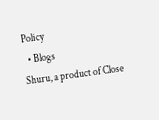Policy
  • Blogs
Shuru, a product of Close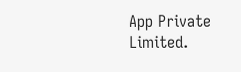App Private Limited.